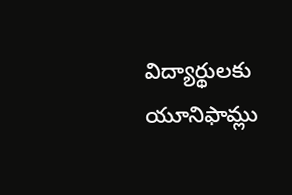విద్యార్థులకు యూనిఫామ్లు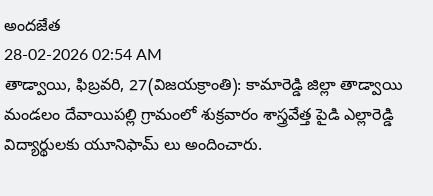అందజేత
28-02-2026 02:54 AM
తాడ్వాయి, ఫిబ్రవరి, 27(విజయక్రాంతి): కామారెడ్డి జిల్లా తాడ్వాయి మండలం దేవాయిపల్లి గ్రామంలో శుక్రవారం శాస్త్రవేత్త పైడి ఎల్లారెడ్డి విద్యార్థులకు యూనిఫామ్ లు అందించారు.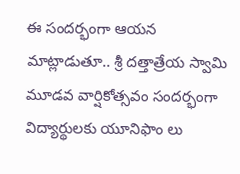ఈ సందర్భంగా ఆయన మాట్లాడుతూ.. శ్రీ దత్తాత్రేయ స్వామి మూడవ వార్షికోత్సవం సందర్భంగా విద్యార్థులకు యూనిఫాం లు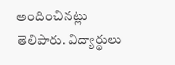అందించినట్లు తెలిపారు. విద్యార్థులు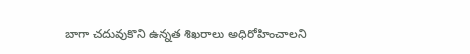బాగా చదువుకొని ఉన్నత శిఖరాలు అధిరోహించాలని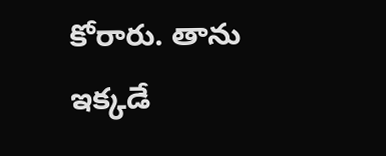కోరారు. తాను ఇక్కడే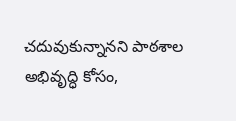చదువుకున్నానని పాఠశాల అభివృద్ధి కోసం,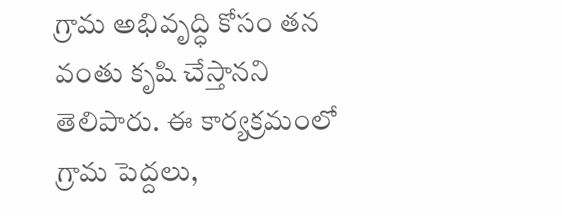గ్రామ అభివృద్ధి కోసం తన వంతు కృషి చేస్తానని తెలిపారు. ఈ కార్యక్రమంలో గ్రామ పెద్దలు,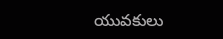యువకులు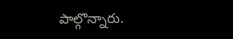పాల్గొన్నారు.